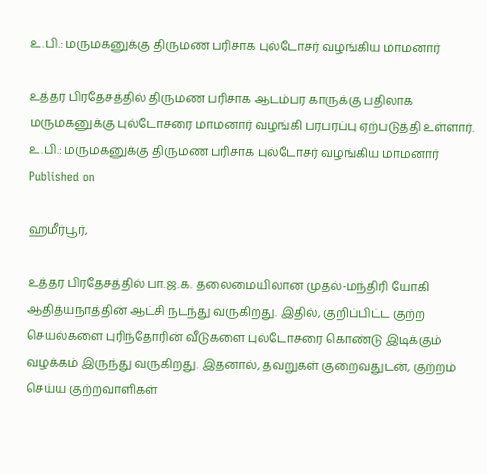உ.பி.: மருமகனுக்கு திருமண பரிசாக புல்டோசர் வழங்கிய மாமனார்

உத்தர பிரதேசத்தில் திருமண பரிசாக ஆடம்பர காருக்கு பதிலாக மருமகனுக்கு புல்டோசரை மாமனார் வழங்கி பரபரப்பு ஏற்படுத்தி உள்ளார்.
உ.பி.: மருமகனுக்கு திருமண பரிசாக புல்டோசர் வழங்கிய மாமனார்
Published on

ஹமீர்பூர்,

உத்தர பிரதேசத்தில் பா.ஜ.க. தலைமையிலான முதல்-மந்திரி யோகி ஆதித்யநாத்தின் ஆட்சி நடந்து வருகிறது. இதில், குறிப்பிட்ட குற்ற செயல்களை புரிந்தோரின் வீடுகளை புல்டோசரை கொண்டு இடிக்கும் வழக்கம் இருந்து வருகிறது. இதனால், தவறுகள் குறைவதுடன், குற்றம் செய்ய குற்றவாளிகள்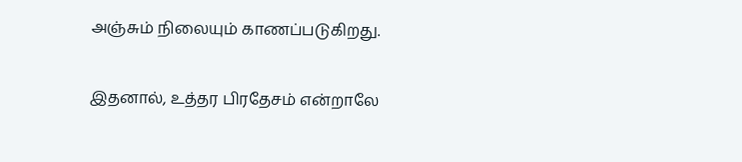அஞ்சும் நிலையும் காணப்படுகிறது.

இதனால், உத்தர பிரதேசம் என்றாலே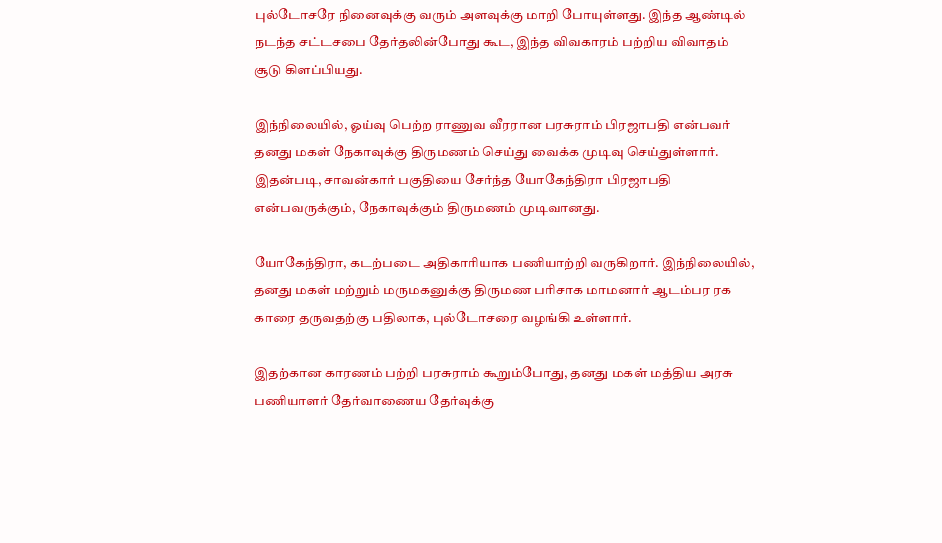புல்டோசரே நினைவுக்கு வரும் அளவுக்கு மாறி போயுள்ளது. இந்த ஆண்டில் நடந்த சட்டசபை தேர்தலின்போது கூட, இந்த விவகாரம் பற்றிய விவாதம் சூடு கிளப்பியது.

இந்நிலையில், ஓய்வு பெற்ற ராணுவ வீரரான பரசுராம் பிரஜாபதி என்பவர் தனது மகள் நேகாவுக்கு திருமணம் செய்து வைக்க முடிவு செய்துள்ளார். இதன்படி, சாவன்கார் பகுதியை சேர்ந்த யோகேந்திரா பிரஜாபதி என்பவருக்கும், நேகாவுக்கும் திருமணம் முடிவானது.

யோகேந்திரா, கடற்படை அதிகாரியாக பணியாற்றி வருகிறார். இந்நிலையில், தனது மகள் மற்றும் மருமகனுக்கு திருமண பரிசாக மாமனார் ஆடம்பர ரக காரை தருவதற்கு பதிலாக, புல்டோசரை வழங்கி உள்ளார்.

இதற்கான காரணம் பற்றி பரசுராம் கூறும்போது, தனது மகள் மத்திய அரசு பணியாளர் தேர்வாணைய தேர்வுக்கு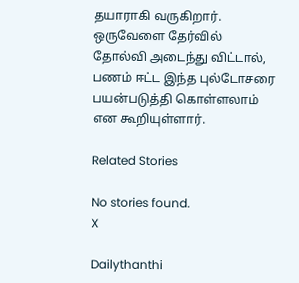தயாராகி வருகிறார். ஒருவேளை தேர்வில் தோல்வி அடைந்து விட்டால், பணம் ஈட்ட இந்த புல்டோசரை பயன்படுத்தி கொள்ளலாம் என கூறியுள்ளார்.

Related Stories

No stories found.
X

Dailythanthi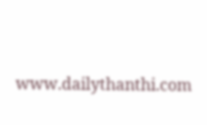www.dailythanthi.com